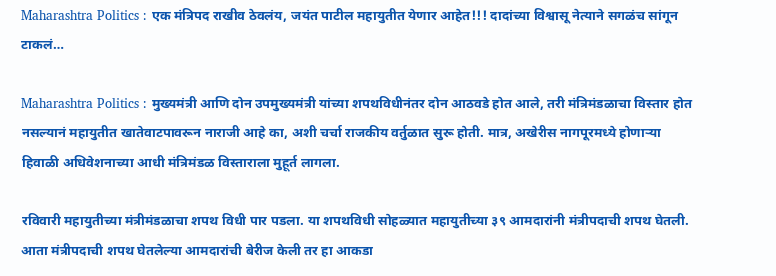Maharashtra Politics : एक मंत्रिपद राखीव ठेवलंय, जयंत पाटील महायुतीत येणार आहेत!!! दादांच्या विश्वासू नेत्याने सगळंच सांगून टाकलं…

Maharashtra Politics : मुख्यमंत्री आणि दोन उपमुख्यमंत्री यांच्या शपथविधीनंतर दोन आठवडे होत आले, तरी मंत्रिमंडळाचा विस्तार होत नसल्यानं महायुतीत खातेवाटपावरून नाराजी आहे का, अशी चर्चा राजकीय वर्तुळात सुरू होती. मात्र, अखेरीस नागपूरमध्ये होणाऱ्या हिवाळी अधिवेशनाच्या आधी मंत्रिमंडळ विस्ताराला मुहूर्त लागला.

रविवारी महायुतीच्या मंत्रीमंडळाचा शपथ विधी पार पडला. या शपथविधी सोहळ्यात महायुतीच्या ३९ आमदारांनी मंत्रीपदाची शपथ घेतली. आता मंत्रीपदाची शपथ घेतलेल्या आमदारांची बेरीज केली तर हा आकडा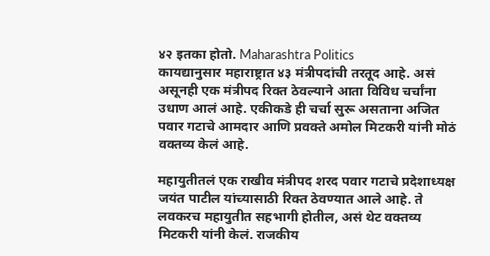४२ इतका होतो. Maharashtra Politics
कायद्यानुसार महाराष्ट्रात ४३ मंत्रीपदांची तरतूद आहे. असं असूनही एक मंत्रीपद रिक्त ठेवल्याने आता विविध चर्चांना उधाण आलं आहे. एकीकडे ही चर्चा सुरू असताना अजित पवार गटाचे आमदार आणि प्रवक्ते अमोल मिटकरी यांनी मोठं वक्तव्य केलं आहे.

महायुतीतलं एक राखीव मंत्रीपद शरद पवार गटाचे प्रदेशाध्यक्ष जयंत पाटील यांच्यासाठी रिक्त ठेवण्यात आले आहे. ते लवकरच महायुतीत सहभागी होतील, असं थेट वक्तव्य मिटकरी यांनी केलं. राजकीय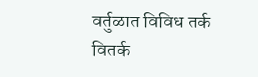वर्तुळात विविध तर्क वितर्क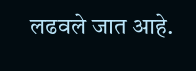लढवले जात आहे.